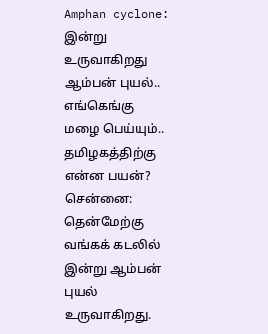Amphan cyclone: இன்று உருவாகிறது ஆம்பன் புயல்.. எங்கெங்கு மழை பெய்யும்.. தமிழகத்திற்கு என்ன பயன்?
சென்னை: தென்மேற்கு வங்கக் கடலில் இன்று ஆம்பன் புயல் உருவாகிறது.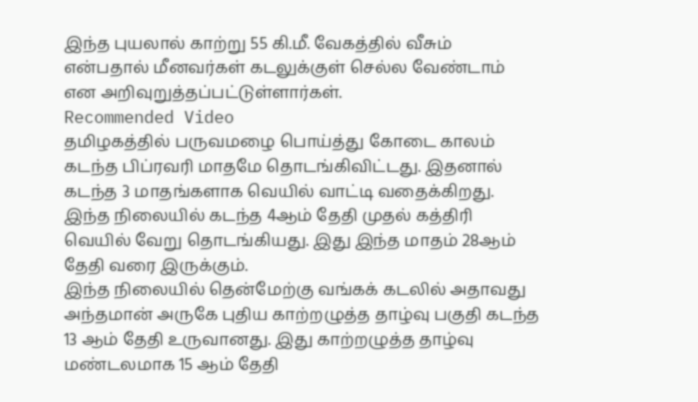இந்த புயலால் காற்று 55 கி.மீ. வேகத்தில் வீசும் என்பதால் மீனவர்கள் கடலுக்குள் செல்ல வேண்டாம் என அறிவுறுத்தப்பட்டுள்ளார்கள்.
Recommended Video
தமிழகத்தில் பருவமழை பொய்த்து கோடை காலம் கடந்த பிப்ரவரி மாதமே தொடங்கிவிட்டது. இதனால் கடந்த 3 மாதங்களாக வெயில் வாட்டி வதைக்கிறது. இந்த நிலையில் கடந்த 4ஆம் தேதி முதல் கத்திரி வெயில் வேறு தொடங்கியது. இது இந்த மாதம் 28ஆம் தேதி வரை இருக்கும்.
இந்த நிலையில் தென்மேற்கு வங்கக் கடலில் அதாவது அந்தமான் அருகே புதிய காற்றழுத்த தாழ்வு பகுதி கடந்த 13 ஆம் தேதி உருவானது. இது காற்றழுத்த தாழ்வு மண்டலமாக 15 ஆம் தேதி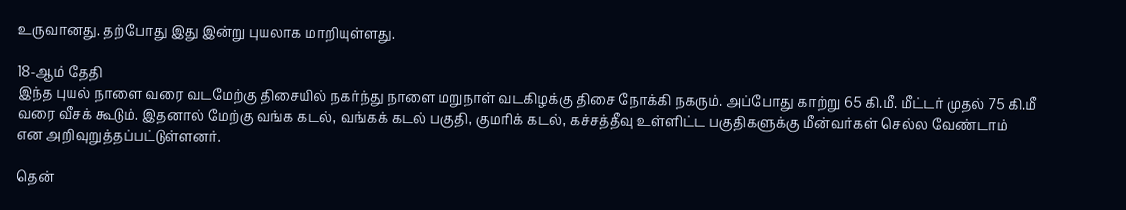உருவானது. தற்போது இது இன்று புயலாக மாறியுள்ளது.

18-ஆம் தேதி
இந்த புயல் நாளை வரை வடமேற்கு திசையில் நகர்ந்து நாளை மறுநாள் வடகிழக்கு திசை நோக்கி நகரும். அப்போது காற்று 65 கி.மீ. மீட்டர் முதல் 75 கி.மீ வரை வீசக் கூடும். இதனால் மேற்கு வங்க கடல், வங்கக் கடல் பகுதி, குமரிக் கடல், கச்சத்தீவு உள்ளிட்ட பகுதிகளுக்கு மீன்வர்கள் செல்ல வேண்டாம் என அறிவுறுத்தப்பட்டுள்ளனர்.

தென்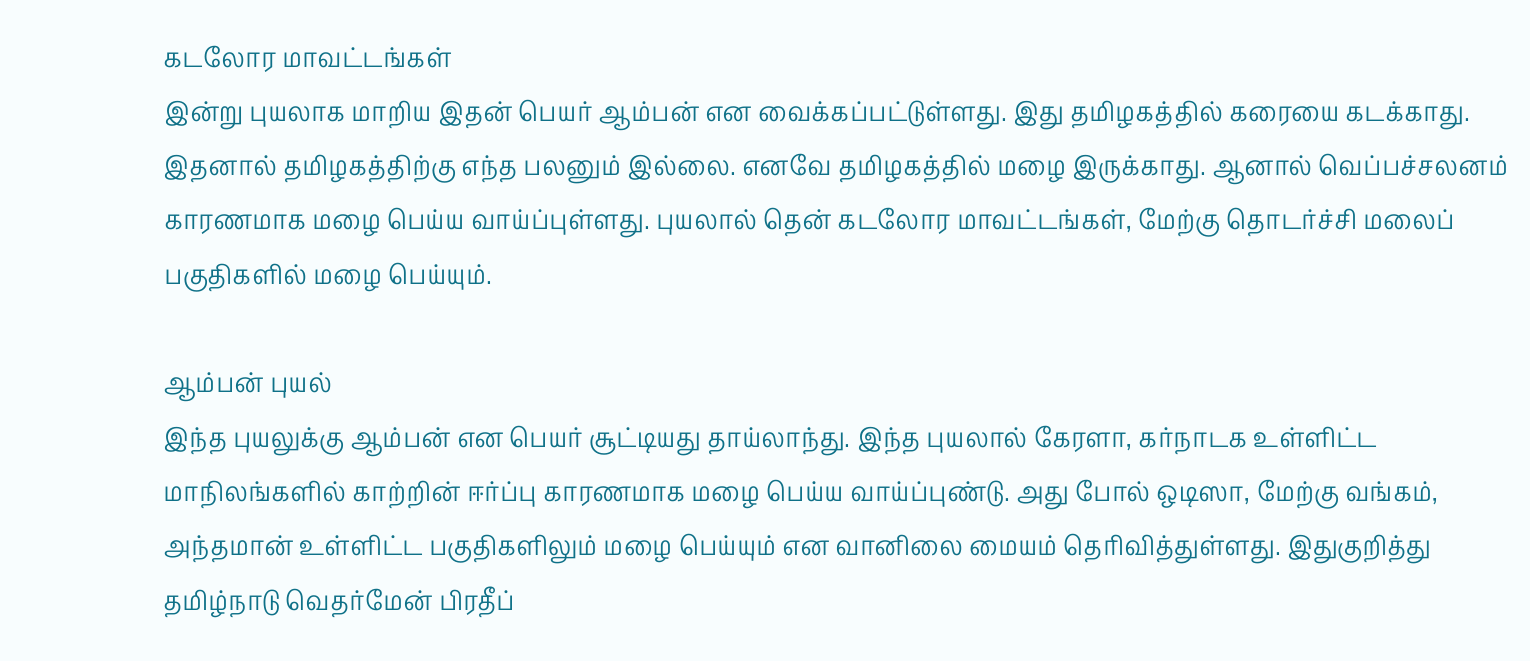கடலோர மாவட்டங்கள்
இன்று புயலாக மாறிய இதன் பெயர் ஆம்பன் என வைக்கப்பட்டுள்ளது. இது தமிழகத்தில் கரையை கடக்காது. இதனால் தமிழகத்திற்கு எந்த பலனும் இல்லை. எனவே தமிழகத்தில் மழை இருக்காது. ஆனால் வெப்பச்சலனம் காரணமாக மழை பெய்ய வாய்ப்புள்ளது. புயலால் தென் கடலோர மாவட்டங்கள், மேற்கு தொடர்ச்சி மலைப் பகுதிகளில் மழை பெய்யும்.

ஆம்பன் புயல்
இந்த புயலுக்கு ஆம்பன் என பெயர் சூட்டியது தாய்லாந்து. இந்த புயலால் கேரளா, கர்நாடக உள்ளிட்ட மாநிலங்களில் காற்றின் ஈர்ப்பு காரணமாக மழை பெய்ய வாய்ப்புண்டு. அது போல் ஒடிஸா, மேற்கு வங்கம், அந்தமான் உள்ளிட்ட பகுதிகளிலும் மழை பெய்யும் என வானிலை மையம் தெரிவித்துள்ளது. இதுகுறித்து தமிழ்நாடு வெதர்மேன் பிரதீப்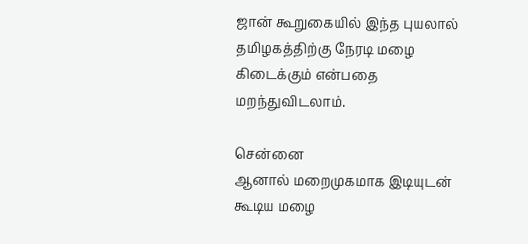ஜான் கூறுகையில் இந்த புயலால் தமிழகத்திற்கு நேரடி மழை கிடைக்கும் என்பதை மறந்துவிடலாம்.

சென்னை
ஆனால் மறைமுகமாக இடியுடன் கூடிய மழை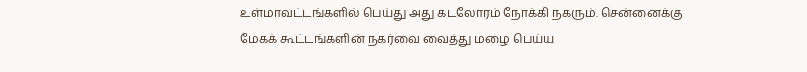உள்மாவட்டங்களில் பெய்து அது கடலோரம் நோக்கி நகரும். சென்னைக்கு மேகக் கூட்டங்களின் நகர்வை வைத்து மழை பெய்ய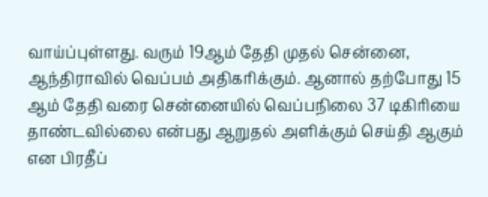வாய்ப்புள்ளது. வரும் 19ஆம் தேதி முதல் சென்னை, ஆந்திராவில் வெப்பம் அதிகரிக்கும். ஆனால் தற்போது 15 ஆம் தேதி வரை சென்னையில் வெப்பநிலை 37 டிகிரியை தாண்டவில்லை என்பது ஆறுதல் அளிக்கும் செய்தி ஆகும் என பிரதீப்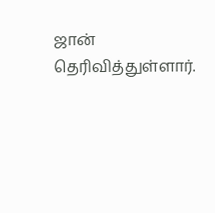ஜான் தெரிவித்துள்ளார்.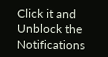Click it and Unblock the Notifications